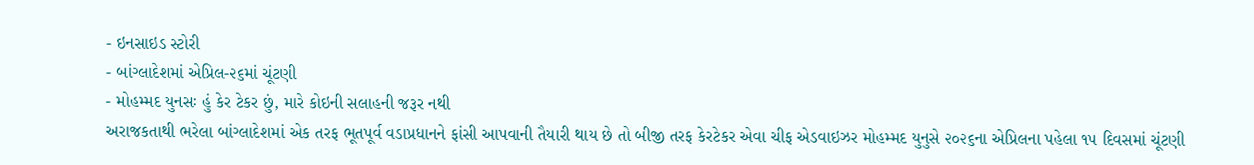- ઇનસાઇડ સ્ટોરી
- બાંગ્લાદેશમાં એપ્રિલ-૨૬માં ચૂંટણી
- મોહમ્મદ યુનસઃ હું કેર ટેકર છું, મારે કોઇની સલાહની જરૂર નથી
અરાજકતાથી ભરેલા બાંગ્લાદેશમાં એક તરફ ભૂતપૂર્વ વડાપ્રધાનને ફાંસી આપવાની તૈયારી થાય છે તો બીજી તરફ કેરટેકર એવા ચીફ એડવાઇઝર મોહમ્મદ યુનુસે ૨૦૨૬ના એપ્રિલના પહેલા ૧૫ દિવસમાં ચૂંટણી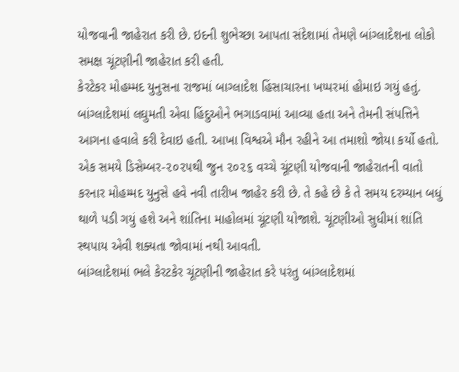યોજવાની જાહેરાત કરી છે. ઇદની શુભેચ્છા આપતા સંદેશામાં તેમણે બાંગ્લાદેશના લોકો સમક્ષ ચૂંટણીની જાહેરાત કરી હતી.
કેરટેકર મોહમ્મદ યુનુસના રાજમાં બાગ્લાદેશ હિંસાચારના ખપ્પરમાં હોમાઇ ગયું હતું. બાંગ્લાદેશમાં લઘુમતી એવા હિંદુઓને ભગાડવામાં આવ્યા હતા અને તેમની સંપત્તિને આગના હવાલે કરી દેવાઇ હતી. આખા વિશ્વએ મૌન રહીને આ તમાશો જોયા કર્યો હતો. એક સમયે ડિસેમ્બર-૨૦૨૫થી જુન ૨૦૨૬ વચ્ચે ચૂંટણી યોજવાની જાહેરાતની વાતો કરનાર મોહમ્મદ યુનુસે હવે નવી તારીખ જાહેર કરી છે. તે કહે છે કે તે સમય દરમ્યાન બધું થાળે પડી ગયું હશે અને શાંતિના માહોલમાં ચૂંટણી યોજાશે. ચૂંટણીઓ સુધીમાં શાંતિ સ્થપાય એવી શક્યતા જોવામાં નથી આવતી.
બાંગ્લાદેશમાં ભલે કેરટકેર ચૂંટણીની જાહેરાત કરે પરંતુ બાંગ્લાદેશમાં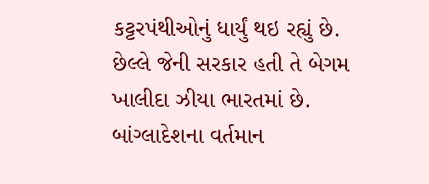કટ્ટરપંથીઓનું ધાર્યું થઇ રહ્યું છે. છેલ્લે જેની સરકાર હતી તે બેગમ ખાલીદા ઝીયા ભારતમાં છે. બાંગ્લાદેશના વર્તમાન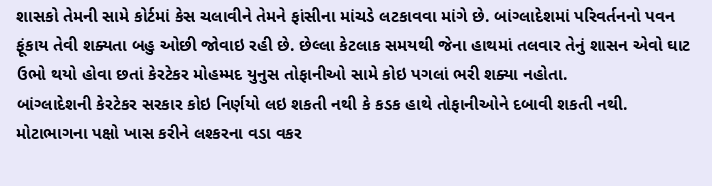શાસકો તેમની સામે કોર્ટમાં કેસ ચલાવીને તેમને ફાંસીના માંચડે લટકાવવા માંગે છે. બાંગ્લાદેશમાં પરિવર્તનનો પવન ફૂંકાય તેવી શક્યતા બહુ ઓછી જોવાઇ રહી છે. છેલ્લા કેટલાક સમયથી જેના હાથમાં તલવાર તેનું શાસન એવો ઘાટ ઉભો થયો હોવા છતાં કેરટેકર મોહમ્મદ યુનુસ તોફાનીઓ સામે કોઇ પગલાં ભરી શક્યા નહોતા.
બાંગ્લાદેશની કેરટેકર સરકાર કોઇ નિર્ણયો લઇ શકતી નથી કે કડક હાથે તોફાનીઓને દબાવી શકતી નથી. મોટાભાગના પક્ષો ખાસ કરીને લશ્કરના વડા વકર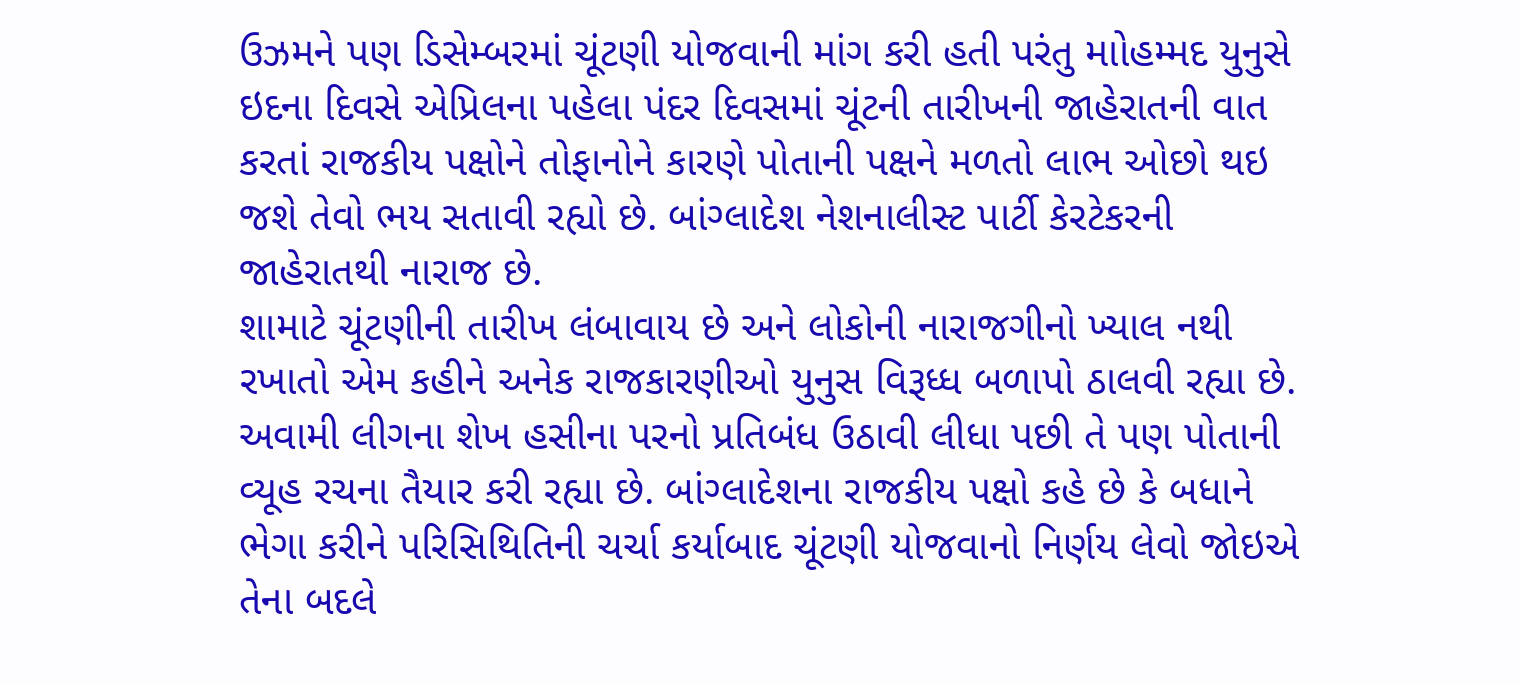ઉઝમને પણ ડિસેમ્બરમાં ચૂંટણી યોજવાની માંગ કરી હતી પરંતુ માોહમ્મદ યુનુસે ઇદના દિવસે એપ્રિલના પહેલા પંદર દિવસમાં ચૂંટની તારીખની જાહેરાતની વાત કરતાં રાજકીય પક્ષોને તોફાનોને કારણે પોતાની પક્ષને મળતો લાભ ઓછો થઇ જશે તેવો ભય સતાવી રહ્યો છે. બાંગ્લાદેશ નેશનાલીસ્ટ પાર્ટી કેરટેકરની જાહેરાતથી નારાજ છે.
શામાટે ચૂંટણીની તારીખ લંબાવાય છે અને લોકોની નારાજગીનો ખ્યાલ નથી રખાતો એમ કહીને અનેક રાજકારણીઓ યુનુસ વિરૂધ્ધ બળાપો ઠાલવી રહ્યા છે. અવામી લીગના શેખ હસીના પરનો પ્રતિબંધ ઉઠાવી લીધા પછી તે પણ પોતાની વ્યૂહ રચના તૈયાર કરી રહ્યા છે. બાંગ્લાદેશના રાજકીય પક્ષો કહે છે કે બધાને ભેગા કરીને પરિસિથિતિની ચર્ચા કર્યાબાદ ચૂંટણી યોજવાનો નિર્ણય લેવો જોઇએ તેના બદલે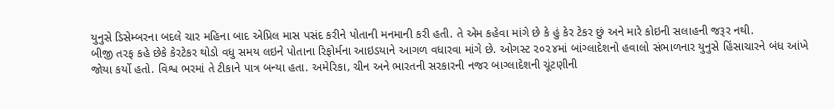યુનુસે ડિસેમ્બરના બદલે ચાર મહિના બાદ એપ્રિલ માસ પસંદ કરીને પોતાની મનમાની કરી હતી. તે એમ કહેવા માંગે છે કે હું કેર ટેકર છું અને મારે કોઇની સલાહની જરૂર નથી.
બીજી તરફ કહે છેકે કેરટેકર થોડો વધુ સમય લઇને પોતાના રિફોર્મના આઇડયાને આગળ વધારવા માંગે છે. ઓગસ્ટ ૨૦૨૪માં બાંગ્લાદેશનો હવાલો સંભાળનાર યુનુસે હિંસાચારને બંધ આંખે જોયા કર્યો હતો. વિશ્વ ભરમાં તે ટીકાને પાત્ર બન્યા હતા. અમેરિકા, ચીન અને ભારતની સરકારની નજર બાગ્લાદેશની ચૂંટણીની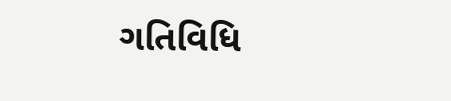ગતિવિધિ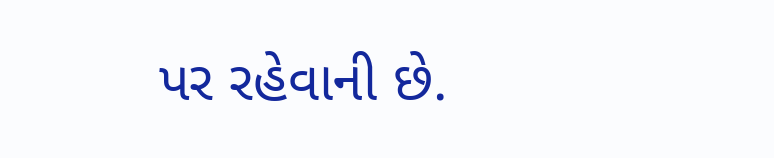પર રહેવાની છે.